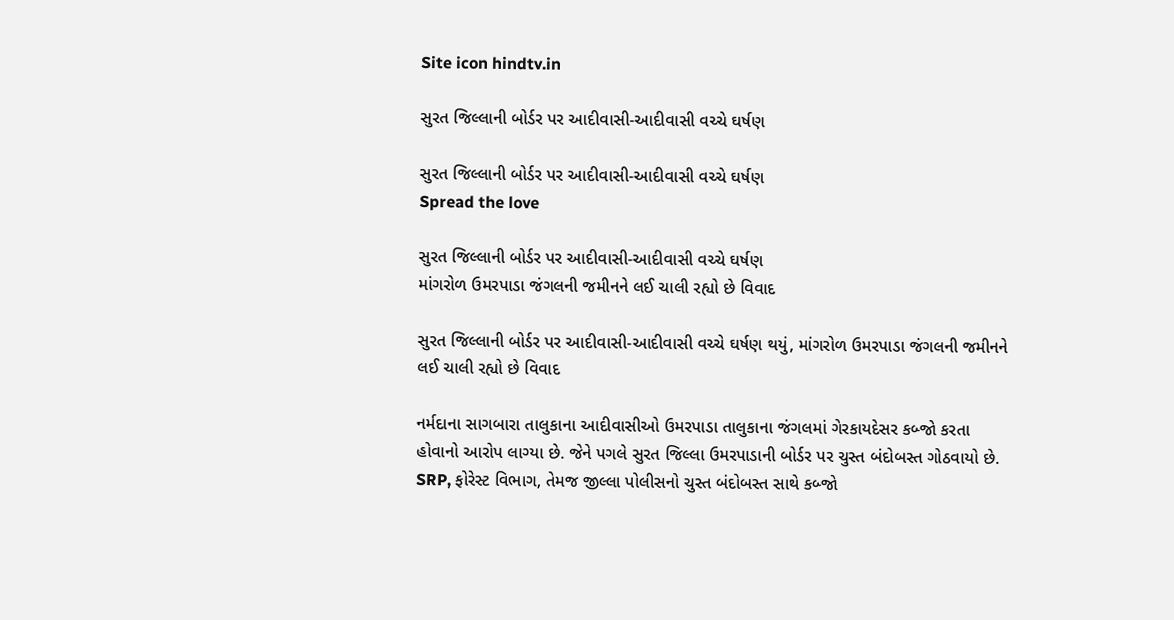Site icon hindtv.in

સુરત જિલ્લાની બોર્ડર પર આદીવાસી-આદીવાસી વચ્ચે ઘર્ષણ

સુરત જિલ્લાની બોર્ડર પર આદીવાસી-આદીવાસી વચ્ચે ઘર્ષણ
Spread the love

સુરત જિલ્લાની બોર્ડર પર આદીવાસી-આદીવાસી વચ્ચે ઘર્ષણ
માંગરોળ ઉમરપાડા જંગલની જમીનને લઈ ચાલી રહ્યો છે વિવાદ

સુરત જિલ્લાની બોર્ડર પર આદીવાસી-આદીવાસી વચ્ચે ઘર્ષણ થયું, માંગરોળ ઉમરપાડા જંગલની જમીનને લઈ ચાલી રહ્યો છે વિવાદ

નર્મદાના સાગબારા તાલુકાના આદીવાસીઓ ઉમરપાડા તાલુકાના જંગલમાં ગેરકાયદેસર કબ્જો કરતા હોવાનો આરોપ લાગ્યા છે. જેને પગલે સુરત જિલ્લા ઉમરપાડાની બોર્ડર પર ચુસ્ત બંદોબસ્ત ગોઠવાયો છે. SRP, ફોરેસ્ટ વિભાગ, તેમજ જીલ્લા પોલીસનો ચુસ્ત બંદોબસ્ત સાથે કબ્જો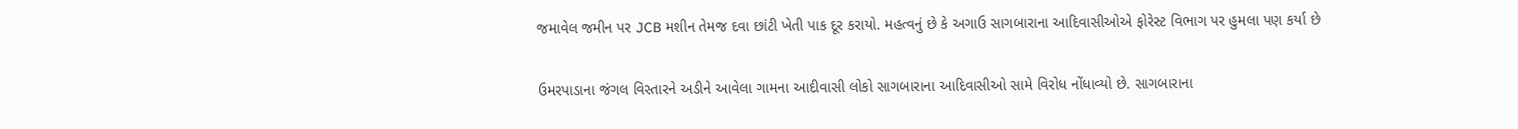જમાવેલ જમીન પર JCB મશીન તેમજ દવા છાંટી ખેતી પાક દૂર કરાયો. મહત્વનું છે કે અગાઉ સાગબારાના આદિવાસીઓએ ફોરેસ્ટ વિભાગ પર હુમલા પણ કર્યા છે

ઉમરપાડાના જંગલ વિસ્તારને અડીને આવેલા ગામના આદીવાસી લોકો સાગબારાના આદિવાસીઓ સામે વિરોધ નોંધાવ્યો છે. સાગબારાના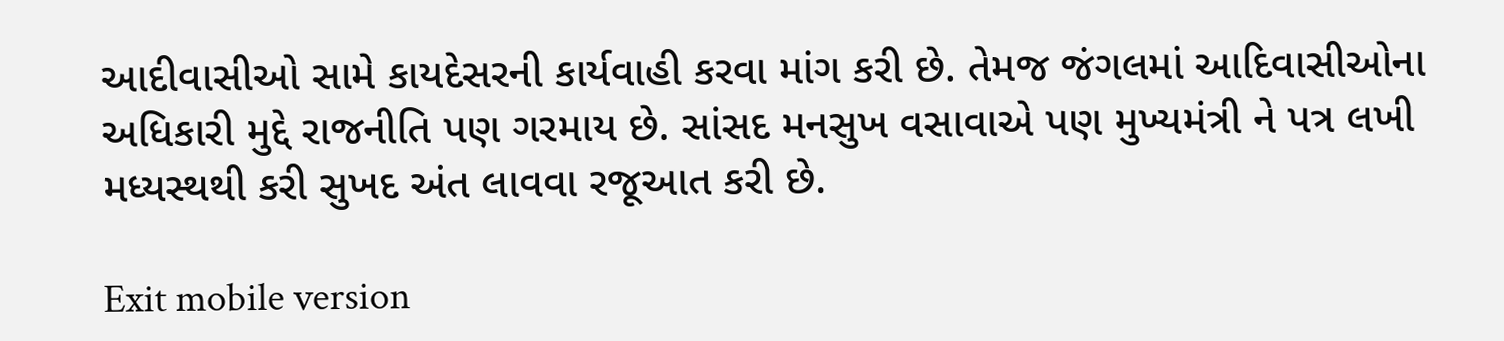આદીવાસીઓ સામે કાયદેસરની કાર્યવાહી કરવા માંગ કરી છે. તેમજ જંગલમાં આદિવાસીઓના અધિકારી મુદ્દે રાજનીતિ પણ ગરમાય છે. સાંસદ મનસુખ વસાવાએ પણ મુખ્યમંત્રી ને પત્ર લખી મધ્યસ્થથી કરી સુખદ અંત લાવવા રજૂઆત કરી છે.

Exit mobile version